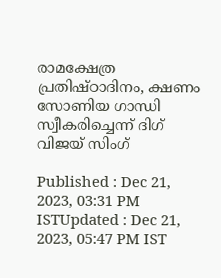രാമക്ഷേത്ര പ്രതിഷ്ഠാദിനം, ക്ഷണം സോണിയ ഗാന്ധി സ്വീകരിച്ചെന്ന് ദിഗ് വിജയ് സിംഗ്

Published : Dec 21, 2023, 03:31 PM ISTUpdated : Dec 21, 2023, 05:47 PM IST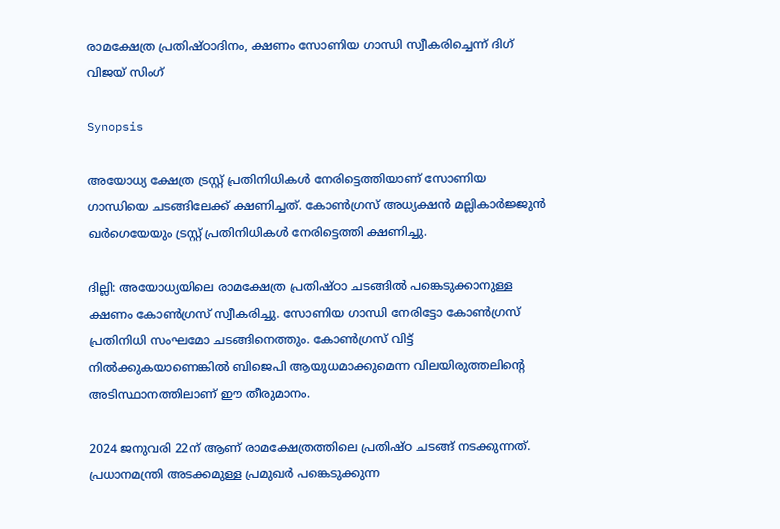രാമക്ഷേത്ര പ്രതിഷ്ഠാദിനം, ക്ഷണം സോണിയ ഗാന്ധി സ്വീകരിച്ചെന്ന് ദിഗ് വിജയ് സിംഗ്

Synopsis

അയോധ്യ ക്ഷേത്ര ട്രസ്റ്റ് പ്രതിനിധികൾ നേരിട്ടെത്തിയാണ് സോണിയ ഗാന്ധിയെ ചടങ്ങിലേക്ക് ക്ഷണിച്ചത്. കോൺഗ്രസ് അധ്യക്ഷൻ മല്ലികാർജ്ജുൻ ഖർഗെയേയും ട്രസ്റ്റ് പ്രതിനിധികൾ നേരിട്ടെത്തി ക്ഷണിച്ചു.

ദില്ലി: അയോധ്യയിലെ രാമക്ഷേത്ര പ്രതിഷ്ഠാ ച‍ടങ്ങില്‍ പങ്കെടുക്കാനുള്ള ക്ഷണം കോൺഗ്രസ് സ്വീകരിച്ചു. സോണിയ ഗാന്ധി നേരിട്ടോ കോണ്‍ഗ്രസ് പ്രതിനിധി സംഘമോ ചടങ്ങിനെത്തും. കോണ്‍ഗ്രസ് വിട്ട് നില്‍ക്കുകയാണെങ്കില്‍ ബിജെപി ആയുധമാക്കുമെന്ന വിലയിരുത്തലിന്‍റെ അടിസ്ഥാനത്തിലാണ് ഈ തീരുമാനം.

2024 ജനുവരി 22ന് ആണ് രാമക്ഷേത്രത്തിലെ പ്രതിഷ്ഠ ചടങ്ങ് നടക്കുന്നത്. പ്രധാനമന്ത്രി അടക്കമുള്ള പ്രമുഖർ പങ്കെടുക്കുന്ന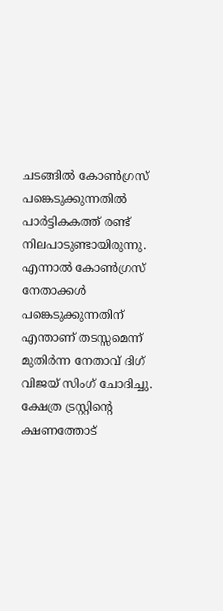ചടങ്ങില്‍ കോണ്‍ഗ്രസ് പങ്കെടുക്കുന്നതിൽ പാർട്ടികകത്ത് രണ്ട് നിലപാടുണ്ടായിരുന്നു. എന്നാല്‍ കോണ്‍ഗ്രസ് നേതാക്കള്‍ പങ്കെടുക്കുന്നതിന് എന്താണ് തടസ്സമെന്ന് മുതിര്‍ന്ന നേതാവ് ദിഗ് വിജയ് സിംഗ് ചോദിച്ചു. ക്ഷേത്ര ട്രസ്റ്റിന്‍റെ ക്ഷണത്തോട്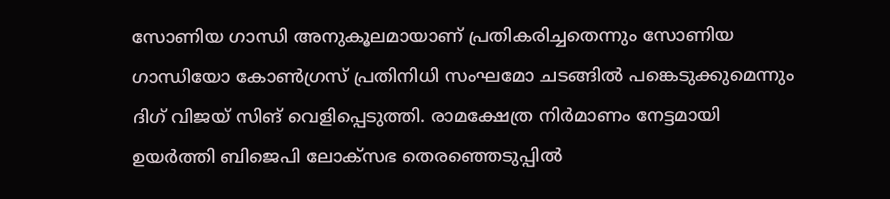സോണിയ ഗാന്ധി അനുകൂലമായാണ് പ്രതികരിച്ചതെന്നും സോണിയ ഗാന്ധിയോ കോണ്‍ഗ്രസ് പ്രതിനിധി സംഘമോ ചടങ്ങില്‍ പങ്കെടുക്കുമെന്നും ദിഗ് വിജയ് സിങ് വെളിപ്പെടുത്തി. രാമക്ഷേത്ര നിര്‍മാണം നേട്ടമായി ഉയർത്തി ബിജെപി ലോക്സഭ തെരഞ്ഞെടുപ്പില്‍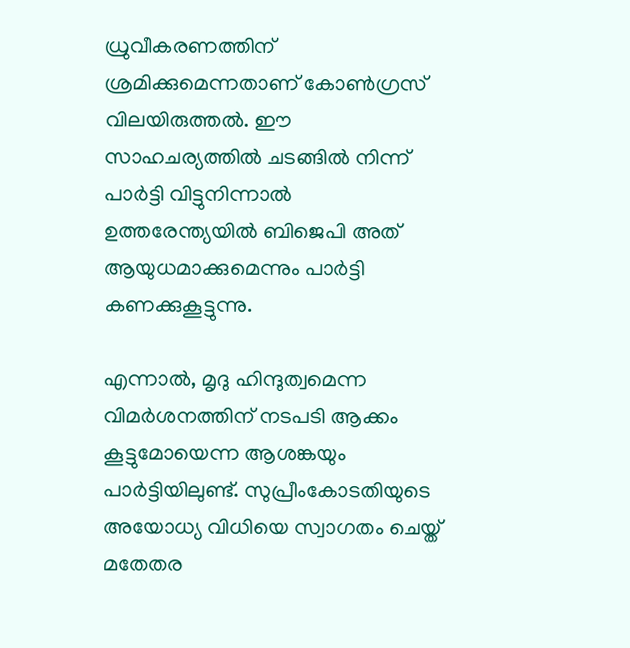ധ്രുവീകരണത്തിന് ശ്രമിക്കുമെന്നതാണ് കോണ്‍ഗ്രസ് വിലയിരുത്തല്‍. ഈ സാഹചര്യത്തില്‍ ചടങ്ങില്‍ നിന്ന്  പാര്‍ട്ടി വിട്ടുനിന്നാല്‍ ഉത്തരേന്ത്യയില്‍ ബിജെപി അത് ആയുധമാക്കുമെന്നും പാര്‍ട്ടി കണക്കുകൂട്ടുന്നു.

എന്നാല്‍, മൃദു ഹിന്ദുത്വമെന്ന വിമർശനത്തിന് നടപടി ആക്കം കൂട്ടുമോയെന്ന ആശങ്കയും പാര്‍ട്ടിയിലുണ്ട്. സുപ്രീംകോടതിയുടെ അയോധ്യ വിധിയെ സ്വാഗതം ചെയ്ത് മതേതര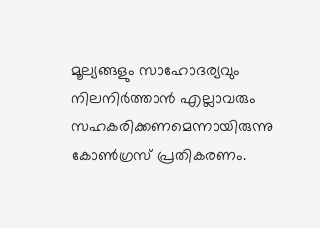മൂല്യങ്ങളും സാഹോദര്യവും നിലനിര്‍ത്താൻ എല്ലാവരും സഹകരിക്കണമെന്നായിരുന്നു കോണ്‍ഗ്രസ് പ്രതികരണം.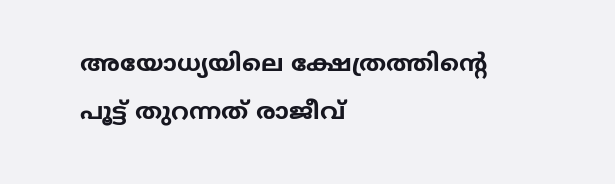അയോധ്യയിലെ ക്ഷേത്രത്തിന്‍റെ പൂട്ട് തുറന്നത് രാജീവ്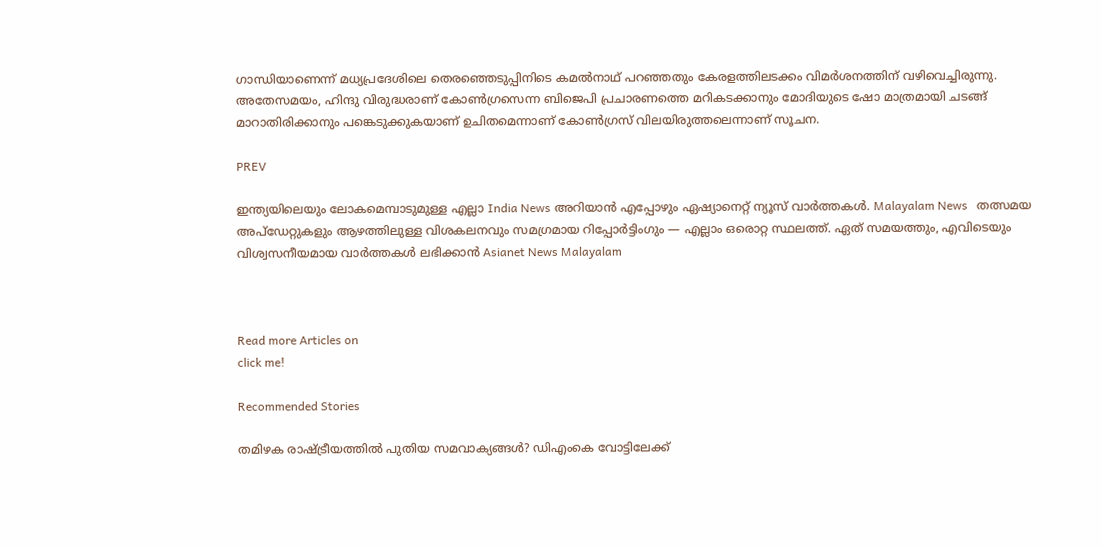ഗാന്ധിയാണെന്ന് മധ്യപ്രദേശിലെ തെരഞ്ഞെടുപ്പിനിടെ കമല്‍നാഥ് പറഞ്ഞതും കേരളത്തിലടക്കം വിമർശനത്തിന് വഴിവെച്ചിരുന്നു. അതേസമയം, ഹിന്ദു വിരുദ്ധരാണ് കോണ്‍ഗ്രസെന്ന ബിജെപി പ്രചാരണത്തെ മറികടക്കാനും മോദിയുടെ ഷോ മാത്രമായി ചടങ്ങ് മാറാതിരിക്കാനും പങ്കെടുക്കുകയാണ് ഉചിതമെന്നാണ് കോണ്‍ഗ്രസ് വിലയിരുത്തലെന്നാണ് സൂചന.

PREV

ഇന്ത്യയിലെയും ലോകമെമ്പാടുമുള്ള എല്ലാ India News അറിയാൻ എപ്പോഴും ഏഷ്യാനെറ്റ് ന്യൂസ് വാർത്തകൾ. Malayalam News   തത്സമയ അപ്‌ഡേറ്റുകളും ആഴത്തിലുള്ള വിശകലനവും സമഗ്രമായ റിപ്പോർട്ടിംഗും — എല്ലാം ഒരൊറ്റ സ്ഥലത്ത്. ഏത് സമയത്തും, എവിടെയും വിശ്വസനീയമായ വാർത്തകൾ ലഭിക്കാൻ Asianet News Malayalam



Read more Articles on
click me!

Recommended Stories

തമിഴക രാഷ്ട്രീയത്തിൽ പുതിയ സമവാക്യങ്ങൾ? ഡിഎംകെ വോട്ടിലേക്ക്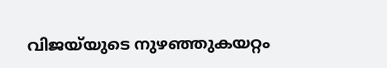വിജയ്‌യുടെ നുഴഞ്ഞുകയറ്റം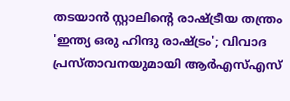തടയാൻ സ്റ്റാലിൻ്റെ രാഷ്ട്രീയ തന്ത്രം
'ഇന്ത്യ ഒരു ഹിന്ദു രാഷ്ട്രം'; വിവാദ പ്രസ്‌താവനയുമായി ആർഎസ്എസ്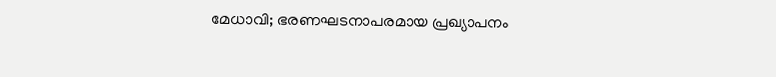മേധാവി; ഭരണഘടനാപരമായ പ്രഖ്യാപനം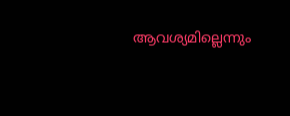ആവശ്യമില്ലെന്നും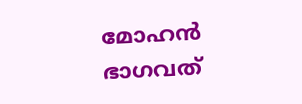മോഹൻ ഭാഗവത്